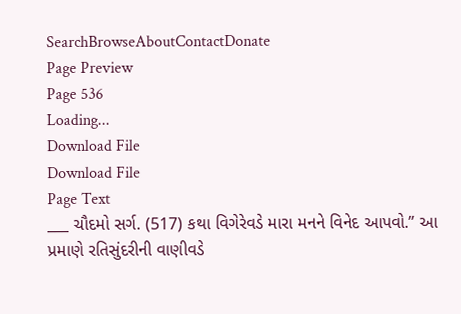SearchBrowseAboutContactDonate
Page Preview
Page 536
Loading...
Download File
Download File
Page Text
___ ચૌદમો સર્ગ. (517) કથા વિગેરેવડે મારા મનને વિનેદ આપવો.” આ પ્રમાણે રતિસુંદરીની વાણીવડે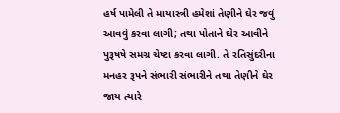હર્ષ પામેલી તે માયાસ્ત્રી હમેશાં તેણીને ઘેર જવું આવવું કરવા લાગી; તથા પોતાને ઘેર આવીને પુરૂષષે સમગ્ર ચેષ્ટા કરવા લાગી. તે રતિસુંદરીના મનહર રૂપને સંભારી સંભારીને તથા તેણીને ઘેર જાય ત્યારે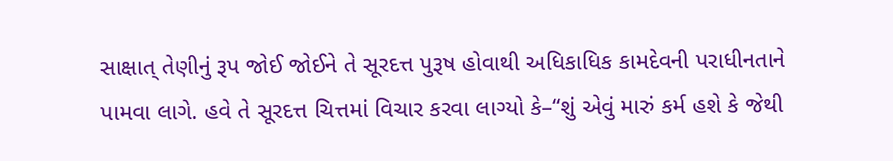સાક્ષાત્ તેણીનું રૂપ જોઈ જોઈને તે સૂરદત્ત પુરૂષ હોવાથી અધિકાધિક કામદેવની પરાધીનતાને પામવા લાગે. હવે તે સૂરદત્ત ચિત્તમાં વિચાર કરવા લાગ્યો કે–“શું એવું મારું કર્મ હશે કે જેથી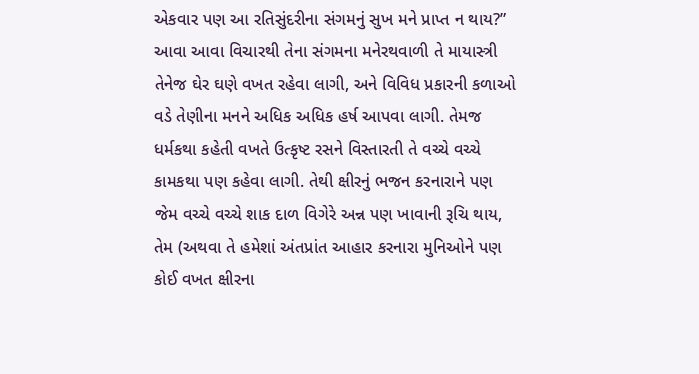એકવાર પણ આ રતિસુંદરીના સંગમનું સુખ મને પ્રાપ્ત ન થાય?” આવા આવા વિચારથી તેના સંગમના મનેરથવાળી તે માયાસ્ત્રી તેનેજ ઘેર ઘણે વખત રહેવા લાગી, અને વિવિધ પ્રકારની કળાઓ વડે તેણીના મનને અધિક અધિક હર્ષ આપવા લાગી. તેમજ ધર્મકથા કહેતી વખતે ઉત્કૃષ્ટ રસને વિસ્તારતી તે વચ્ચે વચ્ચે કામકથા પણ કહેવા લાગી. તેથી ક્ષીરનું ભજન કરનારાને પણ જેમ વચ્ચે વચ્ચે શાક દાળ વિગેરે અન્ન પણ ખાવાની રૂચિ થાય, તેમ (અથવા તે હમેશાં અંતપ્રાંત આહાર કરનારા મુનિઓને પણ કોઈ વખત ક્ષીરના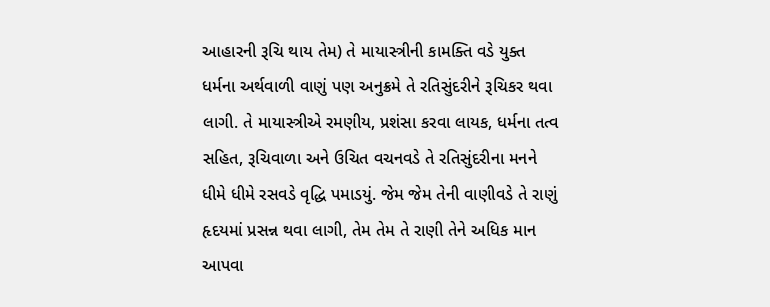આહારની રૂચિ થાય તેમ) તે માયાસ્ત્રીની કામક્તિ વડે યુક્ત ધર્મના અર્થવાળી વાણું પણ અનુક્રમે તે રતિસુંદરીને રૂચિકર થવા લાગી. તે માયાસ્ત્રીએ રમણીય, પ્રશંસા કરવા લાયક, ધર્મના તત્વ સહિત, રૂચિવાળા અને ઉચિત વચનવડે તે રતિસુંદરીના મનને ધીમે ધીમે રસવડે વૃદ્ધિ પમાડયું. જેમ જેમ તેની વાણીવડે તે રાણું હૃદયમાં પ્રસન્ન થવા લાગી, તેમ તેમ તે રાણી તેને અધિક માન આપવા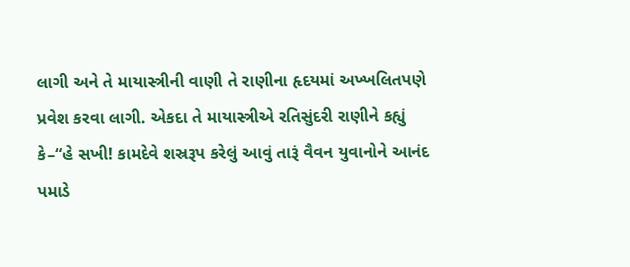લાગી અને તે માયાસ્ત્રીની વાણી તે રાણીના હૃદયમાં અખ્ખલિતપણે પ્રવેશ કરવા લાગી. એકદા તે માયાસ્ત્રીએ રતિસુંદરી રાણીને કહ્યું કે–“હે સખી! કામદેવે શસ્રરૂપ કરેલું આવું તારૂં વૈવન યુવાનોને આનંદ પમાડે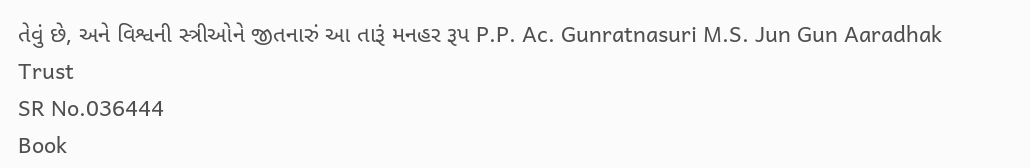તેવું છે, અને વિશ્વની સ્ત્રીઓને જીતનારું આ તારૂં મનહર રૂપ P.P. Ac. Gunratnasuri M.S. Jun Gun Aaradhak Trust
SR No.036444
Book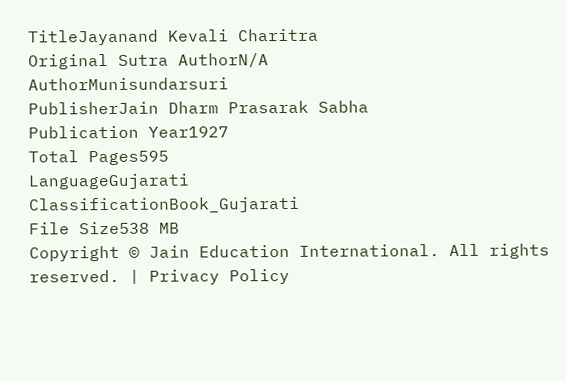TitleJayanand Kevali Charitra
Original Sutra AuthorN/A
AuthorMunisundarsuri
PublisherJain Dharm Prasarak Sabha
Publication Year1927
Total Pages595
LanguageGujarati
ClassificationBook_Gujarati
File Size538 MB
Copyright © Jain Education International. All rights reserved. | Privacy Policy